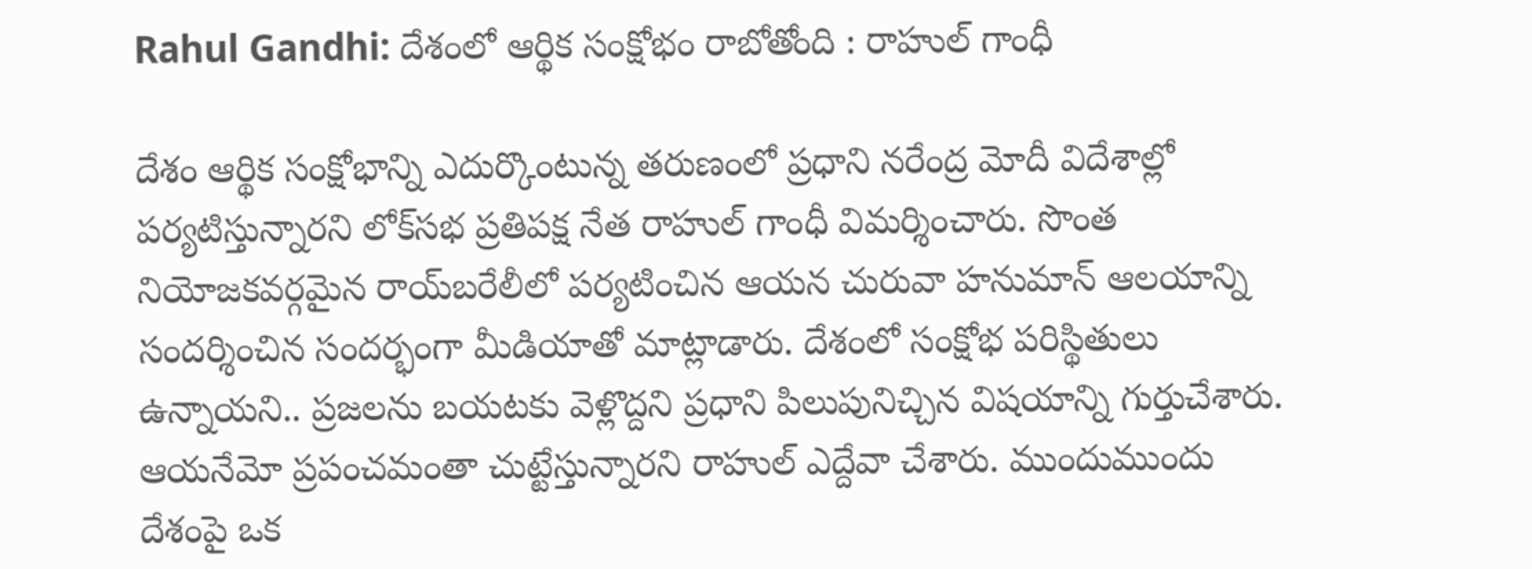Rahul Gandhi: దేశంలో ఆర్థిక సంక్షోభం రాబోతోంది : రాహుల్‌ గాంధీ

దేశం ఆర్థిక సంక్షోభాన్ని ఎదుర్కొంటున్న తరుణంలో ప్రధాని నరేంద్ర మోదీ విదేశాల్లో పర్యటిస్తున్నారని లోక్‌సభ ప్రతిపక్ష నేత రాహుల్ గాంధీ విమర్శించారు. సొంత నియోజకవర్గమైన రాయ్‌బరేలీలో పర్యటించిన ఆయన చురువా హనుమాన్ ఆలయాన్ని సందర్శించిన సందర్భంగా మీడియాతో మాట్లాడారు. దేశంలో సంక్షోభ పరిస్థితులు ఉన్నాయని.. ప్రజలను బయటకు వెళ్లొద్దని ప్రధాని పిలుపునిచ్చిన విషయాన్ని గుర్తుచేశారు. ఆయనేమో ప్రపంచమంతా చుట్టేస్తున్నారని రాహుల్ ఎద్దేవా చేశారు. ముందుముందు దేశంపై ఒక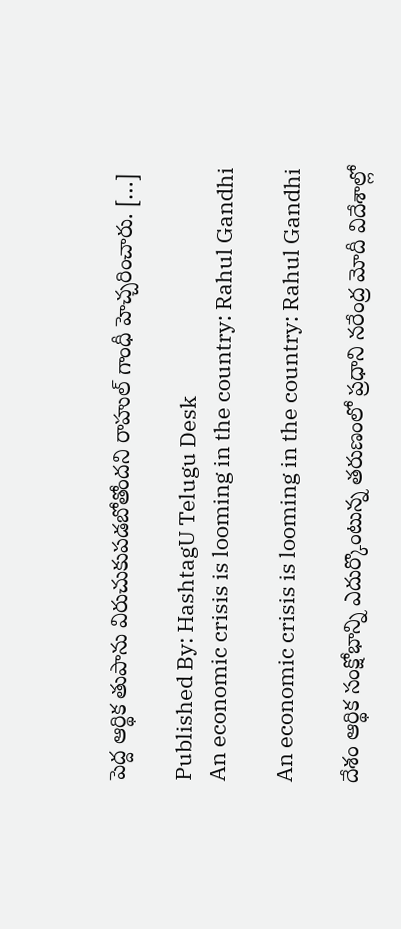పెద్ద ఆర్థిక తుపాను విరుచుకుపడబోతోందని రాహుల్ గాంధీ హెచ్చరించారు. […]

Published By: HashtagU Telugu Desk
An economic crisis is looming in the country: Rahul Gandhi

An economic crisis is looming in the country: Rahul Gandhi

దేశం ఆర్థిక సంక్షోభాన్ని ఎదుర్కొంటున్న తరుణంలో ప్రధాని నరేంద్ర మోదీ విదేశాల్లో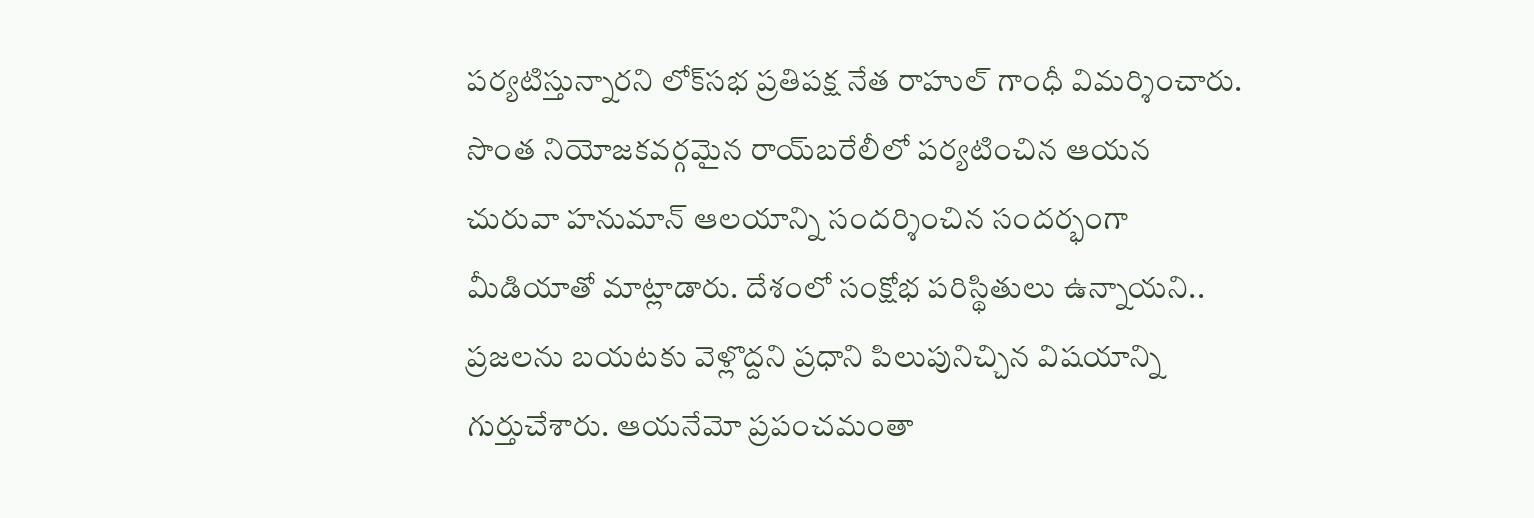పర్యటిస్తున్నారని లోక్‌సభ ప్రతిపక్ష నేత రాహుల్ గాంధీ విమర్శించారు. సొంత నియోజకవర్గమైన రాయ్‌బరేలీలో పర్యటించిన ఆయన చురువా హనుమాన్ ఆలయాన్ని సందర్శించిన సందర్భంగా మీడియాతో మాట్లాడారు. దేశంలో సంక్షోభ పరిస్థితులు ఉన్నాయని.. ప్రజలను బయటకు వెళ్లొద్దని ప్రధాని పిలుపునిచ్చిన విషయాన్ని గుర్తుచేశారు. ఆయనేమో ప్రపంచమంతా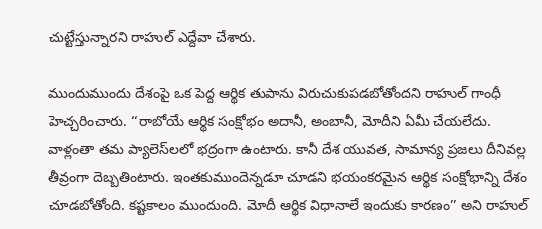చుట్టేస్తున్నారని రాహుల్ ఎద్దేవా చేశారు.

ముందుముందు దేశంపై ఒక పెద్ద ఆర్థిక తుపాను విరుచుకుపడబోతోందని రాహుల్ గాంధీ హెచ్చరించారు. ‘‘రాబోయే ఆర్థిక సంక్షోభం అదానీ, అంబానీ, మోదీని ఏమీ చేయలేదు. వాళ్లంతా తమ ప్యాలెస్‌లలో భద్రంగా ఉంటారు. కానీ దేశ యువత, సామాన్య ప్రజలు దీనివల్ల తీవ్రంగా దెబ్బతింటారు. ఇంతకుముందెన్నడూ చూడని భయంకరమైన ఆర్థిక సంక్షోభాన్ని దేశం చూడబోతోంది. కష్టకాలం ముందుంది. మోదీ ఆర్థిక విధానాలే ఇందుకు కారణం’’ అని రాహుల్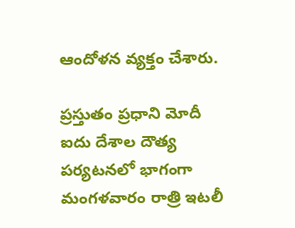ఆందోళన వ్యక్తం చేశారు.

ప్రస్తుతం ప్రధాని మోదీ ఐదు దేశాల దౌత్య పర్యటనలో భాగంగా మంగళవారం రాత్రి ఇటలీ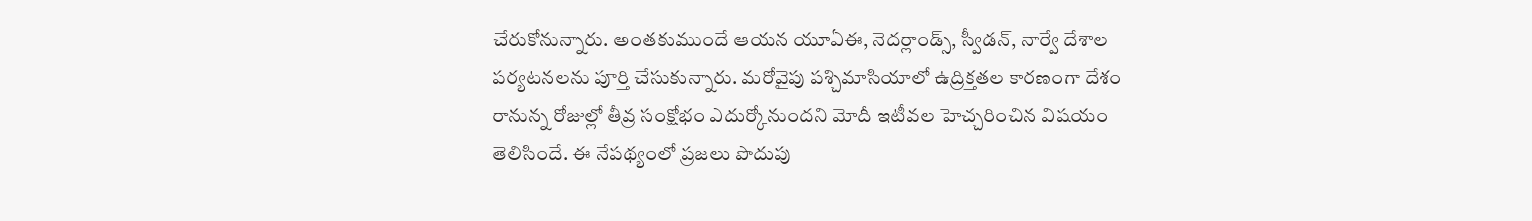చేరుకోనున్నారు. అంతకుముందే ఆయన యూఏఈ, నెదర్లాండ్స్, స్వీడన్, నార్వే దేశాల పర్యటనలను పూర్తి చేసుకున్నారు. మరోవైపు పశ్చిమాసియాలో ఉద్రిక్తతల కారణంగా దేశం రానున్న రోజుల్లో తీవ్ర సంక్షోభం ఎదుర్కోనుందని మోదీ ఇటీవల హెచ్చరించిన విషయం తెలిసిందే. ఈ నేపథ్యంలో ప్రజలు పొదుపు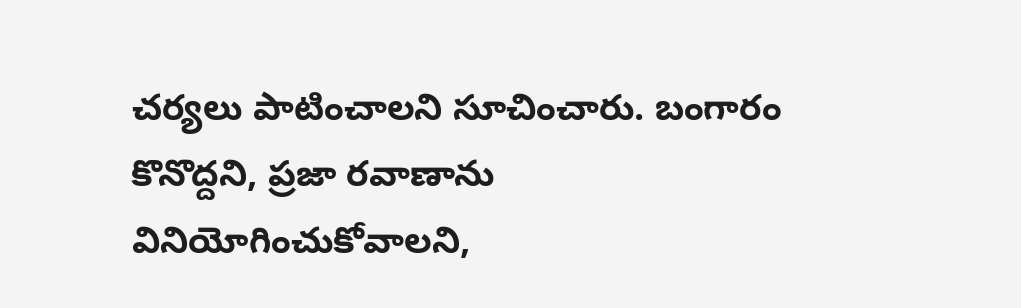చర్యలు పాటించాలని సూచించారు. బంగారం కొనొద్దని, ప్రజా రవాణాను వినియోగించుకోవాలని,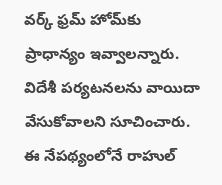వర్క్‌ ఫ్రమ్‌ హోమ్‌కు ప్రాధాన్యం ఇవ్వాలన్నారు. విదేశీ పర్యటనలను వాయిదా వేసుకోవాలని సూచించారు. ఈ నేపథ్యంలోనే రాహుల్‌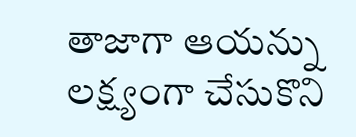తాజాగా ఆయన్ను లక్ష్యంగా చేసుకొని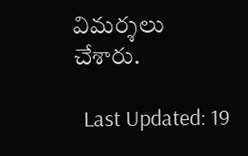విమర్శలు చేశారు.

  Last Updated: 19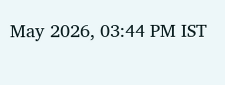May 2026, 03:44 PM IST